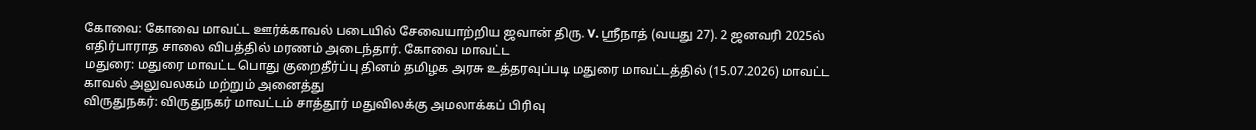கோவை: கோவை மாவட்ட ஊர்க்காவல் படையில் சேவையாற்றிய ஜவான் திரு. V. ஸ்ரீநாத் (வயது 27). 2 ஜனவரி 2025ல் எதிர்பாராத சாலை விபத்தில் மரணம் அடைந்தார். கோவை மாவட்ட
மதுரை: மதுரை மாவட்ட பொது குறைதீர்ப்பு தினம் தமிழக அரசு உத்தரவுப்படி மதுரை மாவட்டத்தில் (15.07.2026) மாவட்ட காவல் அலுவலகம் மற்றும் அனைத்து
விருதுநகர்: விருதுநகர் மாவட்டம் சாத்தூர் மதுவிலக்கு அமலாக்கப் பிரிவு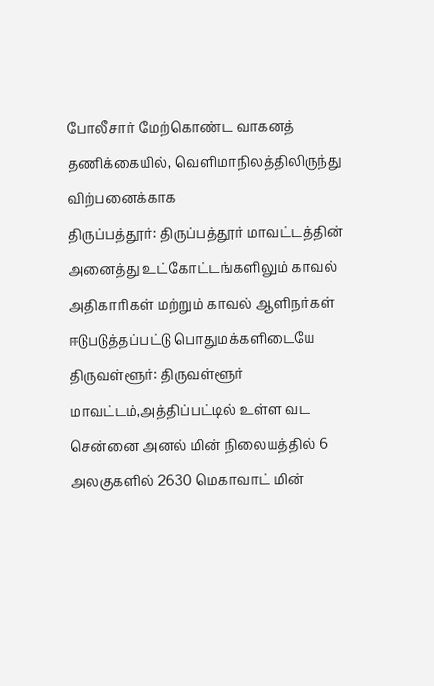போலீசார் மேற்கொண்ட வாகனத் தணிக்கையில், வெளிமாநிலத்திலிருந்து விற்பனைக்காக
திருப்பத்தூர்: திருப்பத்தூர் மாவட்டத்தின் அனைத்து உட்கோட்டங்களிலும் காவல் அதிகாரிகள் மற்றும் காவல் ஆளிநர்கள் ஈடுபடுத்தப்பட்டு பொதுமக்களிடையே
திருவள்ளூர்: திருவள்ளூர் மாவட்டம்,அத்திப்பட்டில் உள்ள வட சென்னை அனல் மின் நிலையத்தில் 6 அலகுகளில் 2630 மெகாவாட் மின்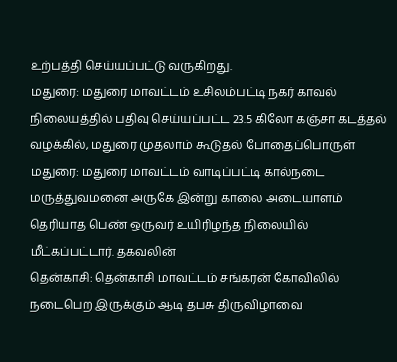உற்பத்தி செய்யப்பட்டு வருகிறது.
மதுரை: மதுரை மாவட்டம் உசிலம்பட்டி நகர் காவல் நிலையத்தில் பதிவு செய்யப்பட்ட 23.5 கிலோ கஞ்சா கடத்தல் வழக்கில், மதுரை முதலாம் கூடுதல் போதைப்பொருள்
மதுரை: மதுரை மாவட்டம் வாடிப்பட்டி கால்நடை மருத்துவமனை அருகே இன்று காலை அடையாளம் தெரியாத பெண் ஒருவர் உயிரிழந்த நிலையில் மீட்கப்பட்டார். தகவலின்
தென்காசி: தென்காசி மாவட்டம் சங்கரன் கோவிலில் நடைபெற இருக்கும் ஆடி தபசு திருவிழாவை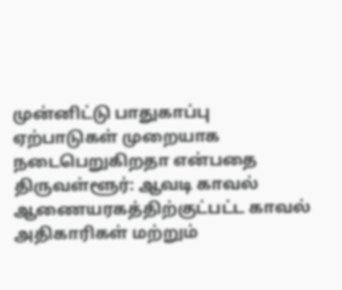முன்னிட்டு பாதுகாப்பு ஏற்பாடுகள் முறையாக நடைபெறுகிறதா என்பதை
திருவள்ளூர்: ஆவடி காவல் ஆணையரகத்திற்குட்பட்ட காவல் அதிகாரிகள் மற்றும்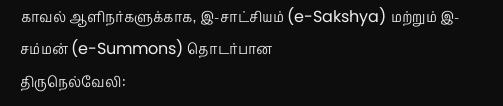காவல் ஆளிநர்களுக்காக, இ-சாட்சியம் (e-Sakshya) மற்றும் இ-சம்மன் (e-Summons) தொடர்பான
திருநெல்வேலி: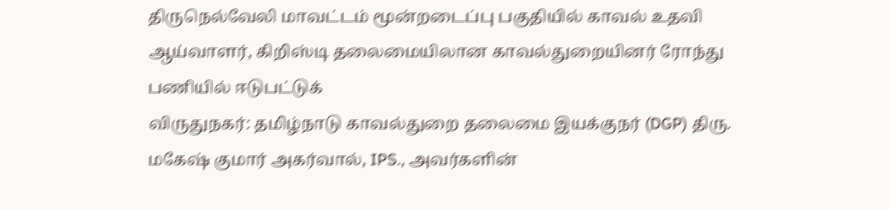திருநெல்வேலி மாவட்டம் மூன்றடைப்பு பகுதியில் காவல் உதவி ஆய்வாளர், கிறிஸ்டி தலைமையிலான காவல்துறையினர் ரோந்து பணியில் ஈடுபட்டுக்
விருதுநகர்: தமிழ்நாடு காவல்துறை தலைமை இயக்குநர் (DGP) திரு. மகேஷ் குமார் அகர்வால், IPS., அவர்களின்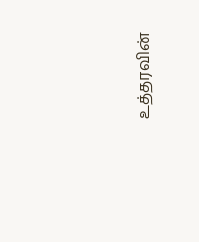உத்தரவின்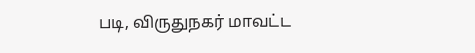படி, விருதுநகர் மாவட்ட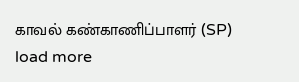காவல் கண்காணிப்பாளர் (SP)
load more